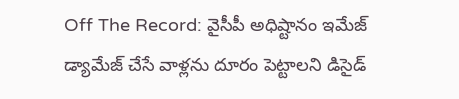Off The Record: వైసీపీ అధిష్టానం ఇమేజ్ డ్యామేజ్ చేసే వాళ్లను దూరం పెట్టాలని డిసైడ్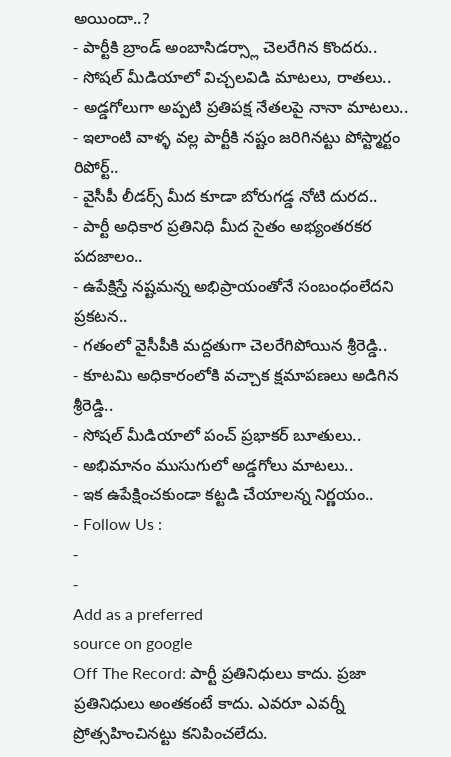అయిందా..?
- పార్టీకి బ్రాండ్ అంబాసిడర్స్లా చెలరేగిన కొందరు..
- సోషల్ మీడియాలో విచ్చలవిడి మాటలు, రాతలు..
- అడ్డగోలుగా అప్పటి ప్రతిపక్ష నేతలపై నానా మాటలు..
- ఇలాంటి వాళ్ళ వల్ల పార్టీకి నష్టం జరిగినట్టు పోస్ట్మార్టం రిపోర్ట్..
- వైసీపీ లీడర్స్ మీద కూడా బోరుగడ్డ నోటి దురద..
- పార్టీ అధికార ప్రతినిధి మీద సైతం అభ్యంతరకర పదజాలం..
- ఉపేక్షిస్తే నష్టమన్న అభిప్రాయంతోనే సంబంధంలేదని ప్రకటన..
- గతంలో వైసీపీకి మద్దతుగా చెలరేగిపోయిన శ్రీరెడ్డి..
- కూటమి అధికారంలోకి వచ్చాక క్షమాపణలు అడిగిన శ్రీరెడ్డి..
- సోషల్ మీడియాలో పంచ్ ప్రభాకర్ బూతులు..
- అభిమానం ముసుగులో అడ్డగోలు మాటలు..
- ఇక ఉపేక్షించకుండా కట్టడి చేయాలన్న నిర్ణయం..
- Follow Us :
-
-
Add as a preferred
source on google
Off The Record: పార్టీ ప్రతినిధులు కాదు. ప్రజా ప్రతినిధులు అంతకంటే కాదు. ఎవరూ ఎవర్నీ ప్రోత్సహించినట్టు కనిపించలేదు.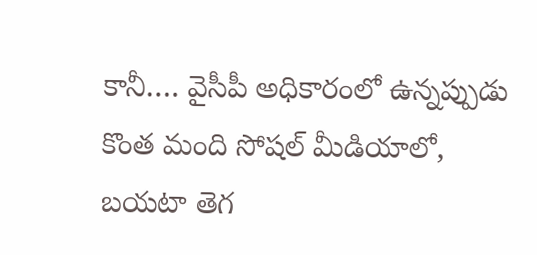కానీ…. వైసీపీ అధికారంలో ఉన్నప్పుడు కొంత మంది సోషల్ మీడియాలో, బయటా తెగ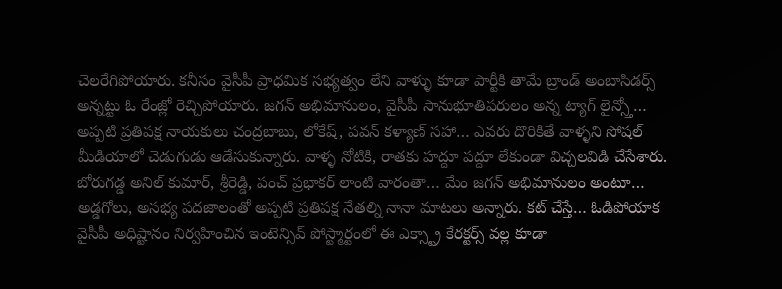చెలరేగిపోయారు. కనీసం వైసీపీ ప్రాధమిక సభ్యత్వం లేని వాళ్ళు కూడా పార్టీకి తామే బ్రాండ్ అంబాసిడర్స్ అన్నట్టు ఓ రేంజ్లో రెచ్చిపోయారు. జగన్ అభిమానులం, వైసీపీ సానుభూతిపరులం అన్న ట్యాగ్ లైన్స్తో… అప్పటి ప్రతిపక్ష నాయకులు చంద్రబాబు, లోకేష్, పవన్ కళ్యాణ్ సహా… ఎవరు దొరికితే వాళ్ళని సోషల్ మీడియాలో చెడుగుడు ఆడేసుకున్నారు. వాళ్ళ నోటికి, రాతకు హద్దూ పద్దూ లేకుండా విచ్చలవిడి చేసేశారు. బోరుగడ్డ అనిల్ కుమార్, శ్రీరెడ్డి, పంచ్ ప్రభాకర్ లాంటి వారంతా… మేం జగన్ అభిమానులం అంటూ…
అడ్డగోలు, అసభ్య పదజాలంతో అప్పటి ప్రతిపక్ష నేతల్ని నానా మాటలు అన్నారు. కట్ చేస్తే… ఓడిపోయాక వైసీపీ అధిష్టానం నిర్వహించిన ఇంటెన్సివ్ పోస్ట్మార్టంలో ఈ ఎక్స్ట్రా కేరక్టర్స్ వల్ల కూడా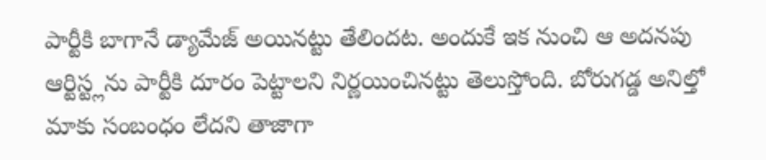పార్టీకి బాగానే డ్యామేజ్ అయినట్టు తేలిందట. అందుకే ఇక నుంచి ఆ అదనపు ఆర్టిస్ట్లను పార్టీకి దూరం పెట్టాలని నిర్ణయించినట్టు తెలుస్తోంది. బోరుగడ్డ అనిల్తో మాకు సంబంధం లేదని తాజాగా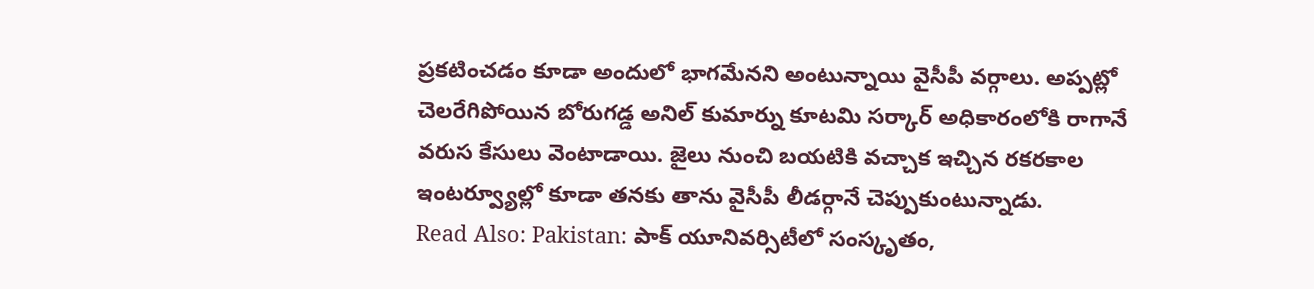ప్రకటించడం కూడా అందులో భాగమేనని అంటున్నాయి వైసీపీ వర్గాలు. అప్పట్లో చెలరేగిపోయిన బోరుగడ్డ అనిల్ కుమార్ను కూటమి సర్కార్ అధికారంలోకి రాగానే వరుస కేసులు వెంటాడాయి. జైలు నుంచి బయటికి వచ్చాక ఇచ్చిన రకరకాల ఇంటర్వ్యూల్లో కూడా తనకు తాను వైసీపీ లీడర్గానే చెప్పుకుంటున్నాడు.
Read Also: Pakistan: పాక్ యూనివర్సిటీలో సంస్కృతం,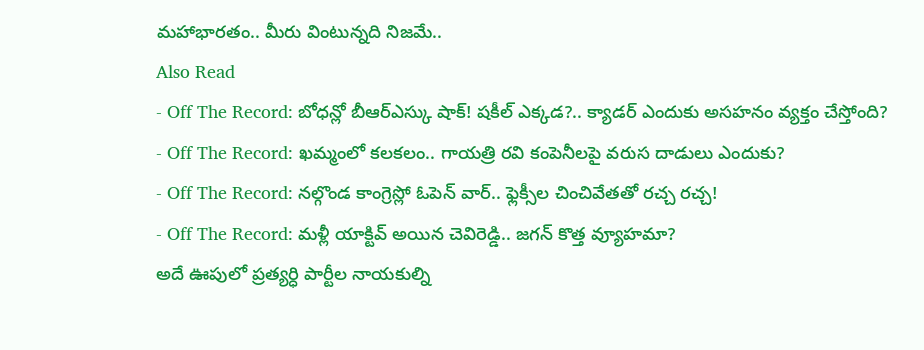మహాభారతం.. మీరు వింటున్నది నిజమే..
Also Read
- Off The Record: బోధన్లో బీఆర్ఎస్కు షాక్! షకీల్ ఎక్కడ?.. క్యాడర్ ఎందుకు అసహనం వ్యక్తం చేస్తోంది?
- Off The Record: ఖమ్మంలో కలకలం.. గాయత్రి రవి కంపెనీలపై వరుస దాడులు ఎందుకు?
- Off The Record: నల్గొండ కాంగ్రెస్లో ఓపెన్ వార్.. ఫ్లెక్సీల చించివేతతో రచ్చ రచ్చ!
- Off The Record: మళ్లీ యాక్టివ్ అయిన చెవిరెడ్డి.. జగన్ కొత్త వ్యూహమా?
అదే ఊపులో ప్రత్యర్ధి పార్టీల నాయకుల్ని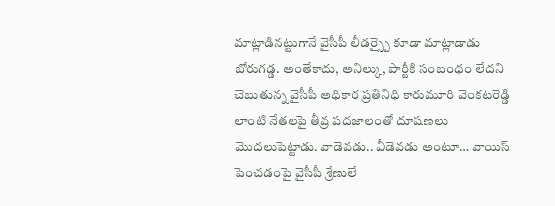మాట్లాడినట్టుగానే వైసీపీ లీడర్స్పై కూడా మాట్లాడాడు బోరుగడ్డ. అంతేకాదు, అనిల్కు, పార్టీకి సంబంధం లేదని చెబుతున్న వైసీపీ అధికార ప్రతినిధి కారుమూరి వెంకటరెడ్డి లాంటి నేతలపై తీవ్ర పదజాలంతో దూషణలు మొదలుపెట్టాడు. వాడెవడు.. వీడెవడు అంటూ… వాయిస్ పెంచడంపై వైసీపీ శ్రేణులే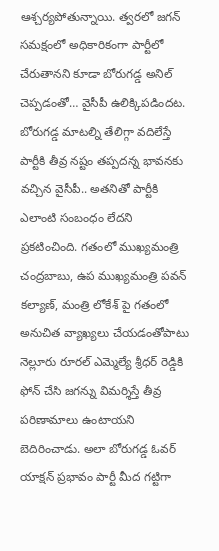ఆశ్చర్యపోతున్నాయి. త్వరలో జగన్ సమక్షంలో అధికారికంగా పార్టీలో చేరుతానని కూడా బోరుగడ్డ అనిల్ చెప్పడంతో… వైసీపీ ఉలిక్కిపడిందట. బోరుగడ్డ మాటల్ని తేలిగ్గా వదిలేస్తే పార్టీకి తీవ్ర నష్టం తప్పదన్న భావనకు వచ్చిన వైసీపీ.. అతనితో పార్టీకి ఎలాంటి సంబంధం లేదని ప్రకటించింది. గతంలో ముఖ్యమంత్రి చంద్రబాబు, ఉప ముఖ్యమంత్రి పవన్ కల్యాణ్, మంత్రి లోకేశ్ పై గతంలో అనుచిత వ్యాఖ్యలు చేయడంతోపాటు నెల్లూరు రూరల్ ఎమ్మెల్యే శ్రీధర్ రెడ్డికి ఫోన్ చేసి జగన్ను విమర్శిస్తే తీవ్ర పరిణామాలు ఉంటాయని బెదిరించాడు. అలా బోరుగడ్డ ఓవర్ యాక్షన్ ప్రభావం పార్టీ మీద గట్టిగా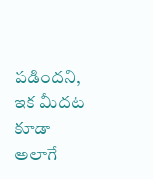పడిందని, ఇక మీదట కూడా అలాగే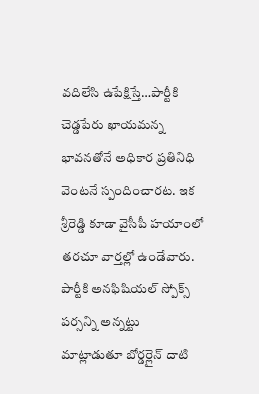వదిలేసి ఉపేక్షిస్తే…పార్టీకి చెడ్డపేరు ఖాయమన్న భావనతోనే అధికార ప్రతినిధి వెంటనే స్పందించారట. ఇక శ్రీరెడ్డి కూడా వైసీపీ హయాంలో తరచూ వార్తల్లో ఉండేవారు. పార్టీకి అనఫిషియల్ స్పోక్స్ పర్సన్ని అన్నట్టు మాట్లాడుతూ బోర్డర్లైన్ దాటి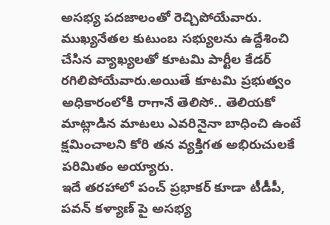అసభ్య పదజాలంతో రెచ్చిపోయేవారు. ముఖ్యనేతల కుటుంబ సభ్యులను ఉద్దేశించి చేసిన వ్యాఖ్యలతో కూటమి పార్టీల కేడర్ రగిలిపోయేవారు.అయితే కూటమి ప్రభుత్వం అధికారంలోకి రాగానే తెలిసో.. తెలియకో మాట్లాడిన మాటలు ఎవరినైనా బాధించి ఉంటే క్షమించాలని కోరి తన వ్యక్తిగత అభిరుచులకే పరిమితం అయ్యారు.
ఇదే తరహాలో పంచ్ ప్రభాకర్ కూడా టీడీపీ, పవన్ కళ్యాణ్ పై అసభ్య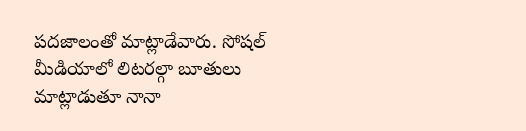పదజాలంతో మాట్లాడేవారు. సోషల్ మీడియాలో లిటరల్గా బూతులు మాట్లాడుతూ నానా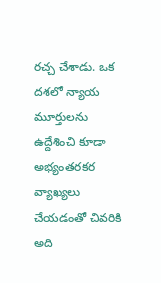రచ్చ చేశాడు. ఒక దశలో న్యాయ మూర్తులను ఉద్దేశించి కూడా అభ్యంతరకర వ్యాఖ్యలు చేయడంతో చివరికి అది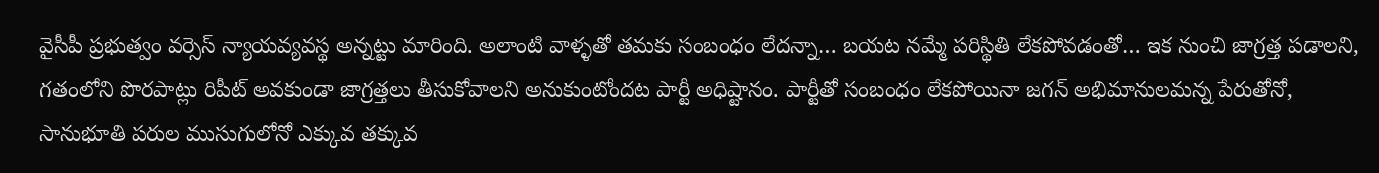వైసీపీ ప్రభుత్వం వర్సెస్ న్యాయవ్యవస్థ అన్నట్టు మారింది. అలాంటి వాళ్ళతో తమకు సంబంధం లేదన్నా… బయట నమ్మే పరిస్థితి లేకపోవడంతో… ఇక నుంచి జాగ్రత్త పడాలని, గతంలోని పొరపాట్లు రిపీట్ అవకుండా జాగ్రత్తలు తీసుకోవాలని అనుకుంటోందట పార్టీ అధిష్టానం. పార్టీతో సంబంధం లేకపోయినా జగన్ అభిమానులమన్న పేరుతోనో, సానుభూతి పరుల ముసుగులోనో ఎక్కువ తక్కువ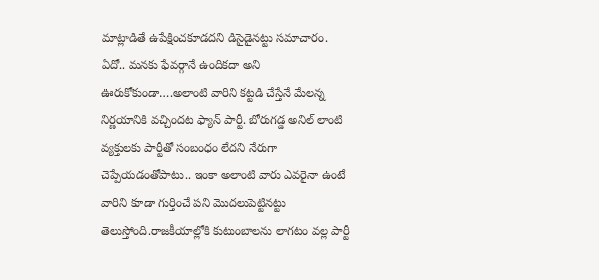మాట్లాడితే ఉపేక్షించకూడదని డిసైడైనట్టు సమాచారం. ఏదో.. మనకు ఫేవర్గానే ఉందికదా అని ఊరుకోకుండా….అలాంటి వారిని కట్టడి చేస్తేనే మేలన్న నిర్ణయానికి వచ్చిందట ఫ్యాన్ పార్టీ. బోరుగడ్డ అనిల్ లాంటి వ్యక్తులకు పార్టీతో సంబంధం లేదని నేరుగా చెప్పేయడంతోపాటు.. ఇంకా అలాంటి వారు ఎవరైనా ఉంటే వారిని కూడా గుర్తించే పని మొదలుపెట్టినట్టు తెలుస్తోంది.రాజకీయాల్లోకి కుటుంబాలను లాగటం వల్ల పార్టీ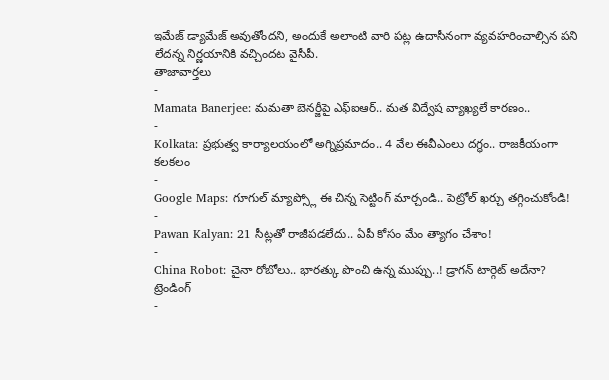ఇమేజ్ డ్యామేజ్ అవుతోందని, అందుకే అలాంటి వారి పట్ల ఉదాసీనంగా వ్యవహరించాల్సిన పని లేదన్న నిర్ణయానికి వచ్చిందట వైసీపీ.
తాజావార్తలు
-
Mamata Banerjee: మమతా బెనర్జీపై ఎఫ్ఐఆర్.. మత విద్వేష వ్యాఖ్యలే కారణం..
-
Kolkata: ప్రభుత్వ కార్యాలయంలో అగ్నిప్రమాదం.. 4 వేల ఈవీఎంలు దగ్ధం.. రాజకీయంగా కలకలం
-
Google Maps: గూగుల్ మ్యాప్స్లో ఈ చిన్న సెట్టింగ్ మార్చండి.. పెట్రోల్ ఖర్చు తగ్గించుకోండి!
-
Pawan Kalyan: 21 సీట్లతో రాజీపడలేదు.. ఏపీ కోసం మేం త్యాగం చేశాం!
-
China Robot: చైనా రోబోలు.. భారత్కు పొంచి ఉన్న ముప్పు..! డ్రాగన్ టార్గెట్ అదేనా?
ట్రెండింగ్
-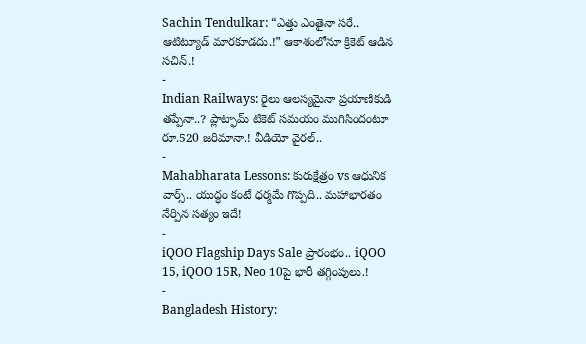Sachin Tendulkar: “ఎత్తు ఎంతైనా సరే.. ఆటిట్యూడ్ మారకూడదు.!” ఆకాశంలోనూ క్రికెట్ ఆడిన సచిన్.!
-
Indian Railways: రైలు ఆలస్యమైనా ప్రయాణికుడి తప్పేనా..? ప్లాట్ఫామ్ టికెట్ సమయం ముగిసిందంటూ రూ.520 జరిమానా.! వీడియో వైరల్..
-
Mahabharata Lessons: కురుక్షేత్రం vs ఆధునిక వార్స్.. యుద్ధం కంటే ధర్మమే గొప్పది.. మహాభారతం నేర్పిన సత్యం ఇదే!
-
iQOO Flagship Days Sale ప్రారంభం.. iQOO 15, iQOO 15R, Neo 10పై భారీ తగ్గింపులు.!
-
Bangladesh History: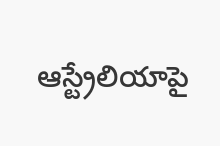ఆస్ట్రేలియాపై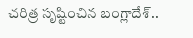చరిత్ర సృష్టించిన బంగ్లాదేశ్..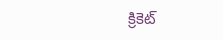క్రికెట్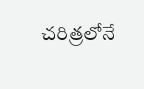చరిత్రలోనే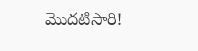మొదటిసారి!